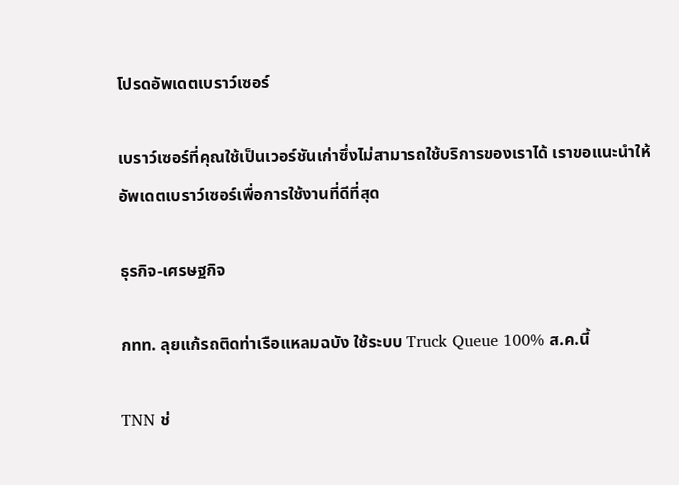โปรดอัพเดตเบราว์เซอร์

เบราว์เซอร์ที่คุณใช้เป็นเวอร์ชันเก่าซึ่งไม่สามารถใช้บริการของเราได้ เราขอแนะนำให้อัพเดตเบราว์เซอร์เพื่อการใช้งานที่ดีที่สุด

ธุรกิจ-เศรษฐกิจ

กทท. ลุยแก้รถติดท่าเรือแหลมฉบัง ใช้ระบบ Truck Queue 100% ส.ค.นี้

TNN ช่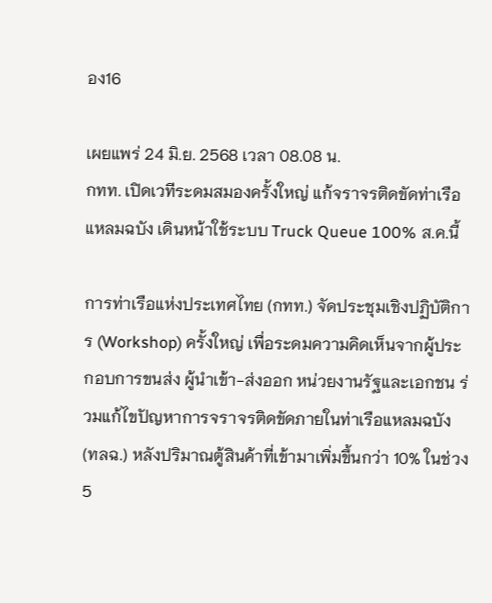อง16

เผยแพร่ 24 มิ.ย. 2568 เวลา 08.08 น.
กทท. เปิดเวทีระดมสมองครั้งใหญ่ แก้จราจรติดขัดท่าเรือแหลมฉบัง เดินหน้าใช้ระบบ Truck Queue 100% ส.ค.นี้

การท่าเรือแห่งประเทศไทย (กทท.) จัดประชุมเชิงปฏิบัติการ (Workshop) ครั้งใหญ่ เพื่อระดมความคิดเห็นจากผู้ประกอบการขนส่ง ผู้นำเข้า-ส่งออก หน่วยงานรัฐและเอกชน ร่วมแก้ไขปัญหาการจราจรติดขัดภายในท่าเรือแหลมฉบัง (ทลฉ.) หลังปริมาณตู้สินค้าที่เข้ามาเพิ่มขึ้นกว่า 10% ในช่วง 5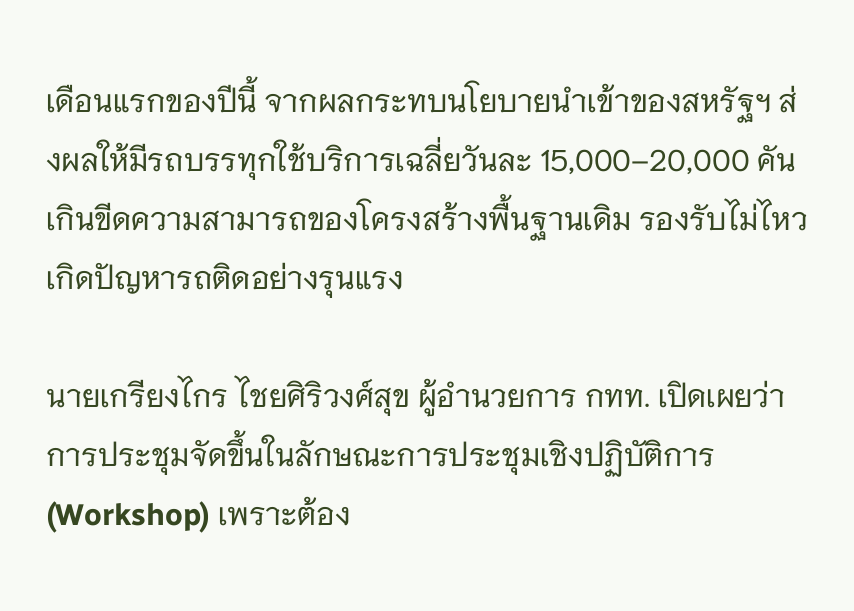เดือนแรกของปีนี้ จากผลกระทบนโยบายนำเข้าของสหรัฐฯ ส่งผลให้มีรถบรรทุกใช้บริการเฉลี่ยวันละ 15,000–20,000 คัน เกินขีดความสามารถของโครงสร้างพื้นฐานเดิม รองรับไม่ไหว เกิดปัญหารถติดอย่างรุนแรง

นายเกรียงไกร ไชยศิริวงศ์สุข ผู้อำนวยการ กทท. เปิดเผยว่า การประชุมจัดขึ้นในลักษณะการประชุมเชิงปฏิบัติการ (Workshop) เพราะต้อง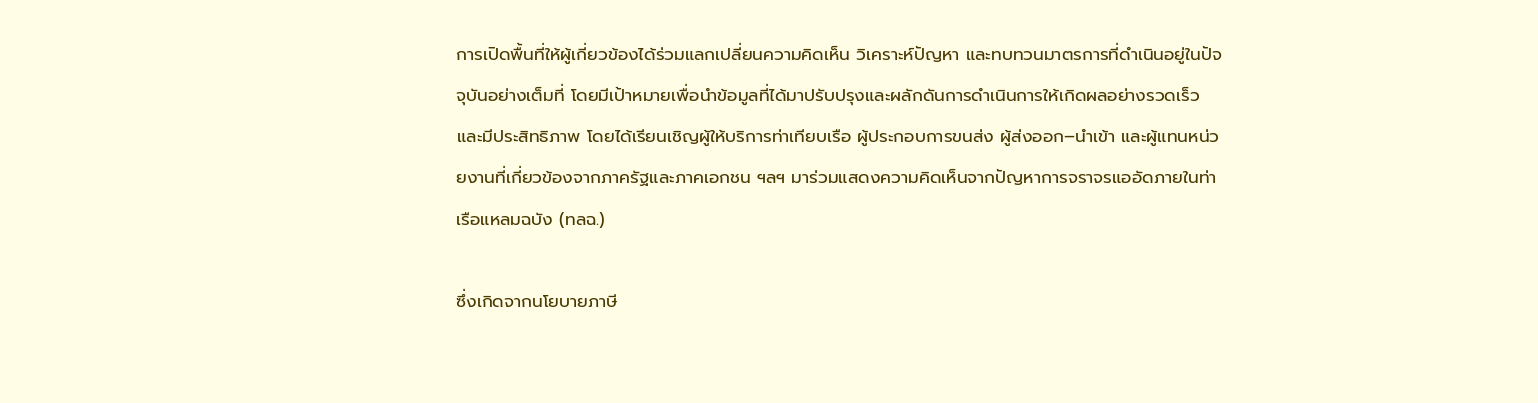การเปิดพื้นที่ให้ผู้เกี่ยวข้องได้ร่วมแลกเปลี่ยนความคิดเห็น วิเคราะห์ปัญหา และทบทวนมาตรการที่ดำเนินอยู่ในปัจจุบันอย่างเต็มที่ โดยมีเป้าหมายเพื่อนำข้อมูลที่ได้มาปรับปรุงและผลักดันการดำเนินการให้เกิดผลอย่างรวดเร็วและมีประสิทธิภาพ โดยได้เรียนเชิญผู้ให้บริการท่าเทียบเรือ ผู้ประกอบการขนส่ง ผู้ส่งออก–นำเข้า และผู้แทนหน่วยงานที่เกี่ยวข้องจากภาครัฐและภาคเอกชน ฯลฯ มาร่วมแสดงความคิดเห็นจากปัญหาการจราจรแออัดภายในท่าเรือแหลมฉบัง (ทลฉ.)

ซึ่งเกิดจากนโยบายภาษี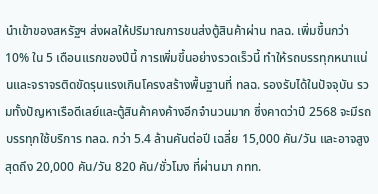นำเข้าของสหรัฐฯ ส่งผลให้ปริมาณการขนส่งตู้สินค้าผ่าน ทลฉ. เพิ่มขึ้นกว่า 10% ใน 5 เดือนแรกของปีนี้ การเพิ่มขึ้นอย่างรวดเร็วนี้ ทำให้รถบรรทุกหนาแน่นและจราจรติดขัดรุนแรงเกินโครงสร้างพื้นฐานที่ ทลฉ. รองรับได้ในปัจจุบัน รวมทั้งปัญหาเรือดีเลย์และตู้สินค้าคงค้างอีกจำนวนมาก ซึ่งคาดว่าปี 2568 จะมีรถบรรทุกใช้บริการ ทลฉ. กว่า 5.4 ล้านคันต่อปี เฉลี่ย 15,000 คัน/วัน และอาจสูงสุดถึง 20,000 คัน/วัน 820 คัน/ชั่วโมง ที่ผ่านมา กทท.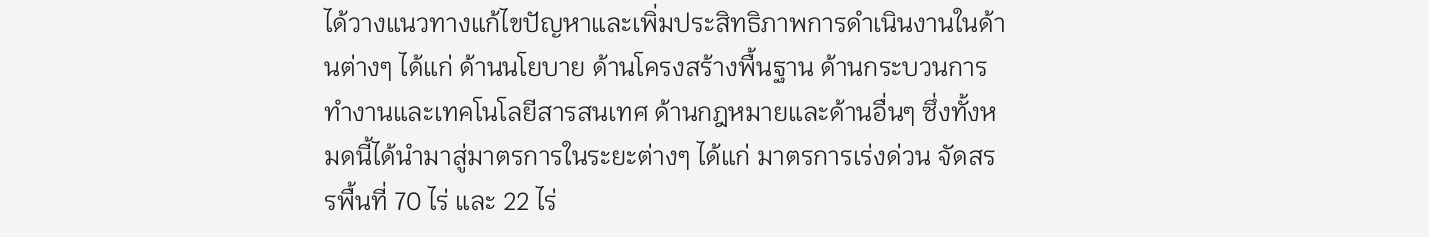ได้วางแนวทางแก้ไขปัญหาและเพิ่มประสิทธิภาพการดำเนินงานในด้านต่างๆ ได้แก่ ด้านนโยบาย ด้านโครงสร้างพื้นฐาน ด้านกระบวนการทำงานและเทคโนโลยีสารสนเทศ ด้านกฎหมายและด้านอื่นๆ ซึ่งทั้งหมดนี้ได้นำมาสู่มาตรการในระยะต่างๆ ได้แก่ มาตรการเร่งด่วน จัดสรรพื้นที่ 70 ไร่ และ 22 ไร่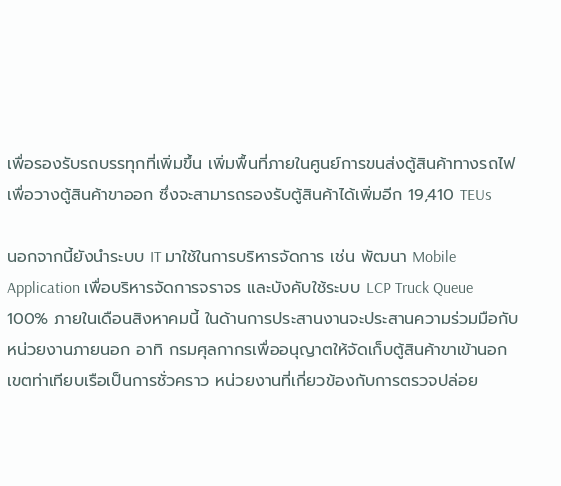เพื่อรองรับรถบรรทุกที่เพิ่มขึ้น เพิ่มพื้นที่ภายในศูนย์การขนส่งตู้สินค้าทางรถไฟเพื่อวางตู้สินค้าขาออก ซึ่งจะสามารถรองรับตู้สินค้าได้เพิ่มอีก 19,410 TEUs

นอกจากนี้ยังนำระบบ IT มาใช้ในการบริหารจัดการ เช่น พัฒนา Mobile Application เพื่อบริหารจัดการจราจร และบังคับใช้ระบบ LCP Truck Queue 100% ภายในเดือนสิงหาคมนี้ ในด้านการประสานงานจะประสานความร่วมมือกับหน่วยงานภายนอก อาทิ กรมศุลกากรเพื่ออนุญาตให้จัดเก็บตู้สินค้าขาเข้านอกเขตท่าเทียบเรือเป็นการชั่วคราว หน่วยงานที่เกี่ยวข้องกับการตรวจปล่อย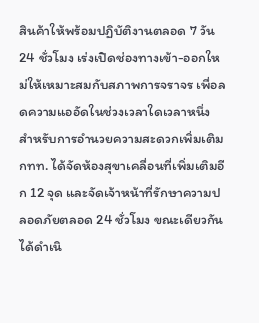สินค้าให้พร้อมปฏิบัติงานตลอด 7 วัน 24 ชั่วโมง เร่งเปิดช่องทางเข้า-ออกใหม่ให้เหมาะสมกับสภาพการจราจร เพื่อลดความแออัดในช่วงเวลาใดเวลาหนึ่ง สำหรับการอำนวยความสะดวกเพิ่มเติม กทท. ได้จัดห้องสุขาเคลื่อนที่เพิ่มเติมอีก 12 จุด และจัดเจ้าหน้าที่รักษาความปลอดภัยตลอด 24 ชั่วโมง ขณะเดียวกันได้ดำเนิ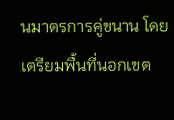นมาตรการคู่ขนาน โดยเตรียมพื้นที่นอกเขต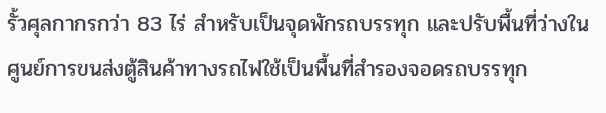รั้วศุลกากรกว่า 83 ไร่ สำหรับเป็นจุดพักรถบรรทุก และปรับพื้นที่ว่างในศูนย์การขนส่งตู้สินค้าทางรถไฟใช้เป็นพื้นที่สำรองจอดรถบรรทุก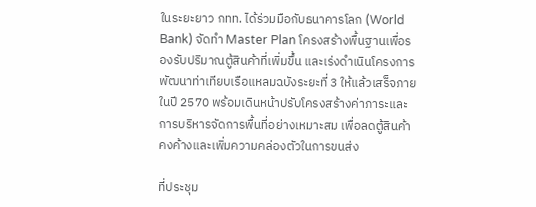ในระยะยาว กทท. ได้ร่วมมือกับธนาคารโลก (World Bank) จัดทำ Master Plan โครงสร้างพื้นฐานเพื่อรองรับปริมาณตู้สินค้าที่เพิ่มขึ้น และเร่งดำเนินโครงการพัฒนาท่าเทียบเรือแหลมฉบังระยะที่ 3 ให้แล้วเสร็จภายในปี 2570 พร้อมเดินหน้าปรับโครงสร้างค่าภาระและการบริหารจัดการพื้นที่อย่างเหมาะสม เพื่อลดตู้สินค้าคงค้างและเพิ่มความคล่องตัวในการขนส่ง

ที่ประชุม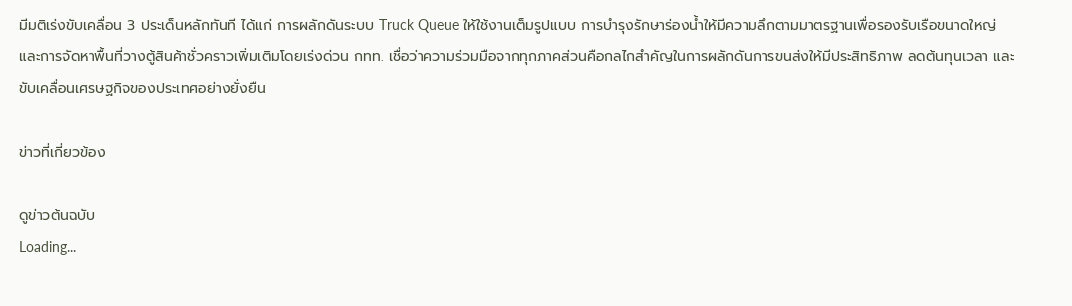มีมติเร่งขับเคลื่อน 3 ประเด็นหลักทันที ได้แก่ การผลักดันระบบ Truck Queue ให้ใช้งานเต็มรูปแบบ การบำรุงรักษาร่องน้ำให้มีความลึกตามมาตรฐานเพื่อรองรับเรือขนาดใหญ่ และการจัดหาพื้นที่วางตู้สินค้าชั่วคราวเพิ่มเติมโดยเร่งด่วน กทท. เชื่อว่าความร่วมมือจากทุกภาคส่วนคือกลไกสำคัญในการผลักดันการขนส่งให้มีประสิทธิภาพ ลดต้นทุนเวลา และขับเคลื่อนเศรษฐกิจของประเทศอย่างยั่งยืน

ข่าวที่เกี่ยวข้อง

ดูข่าวต้นฉบับ
Loading...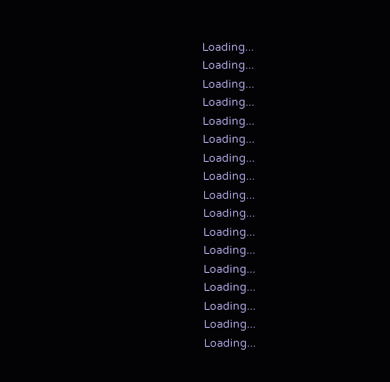Loading...
Loading...
Loading...
Loading...
Loading...
Loading...
Loading...
Loading...
Loading...
Loading...
Loading...
Loading...
Loading...
Loading...
Loading...
Loading...
Loading...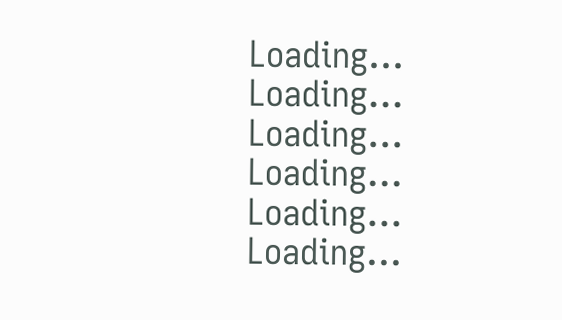Loading...
Loading...
Loading...
Loading...
Loading...
Loading...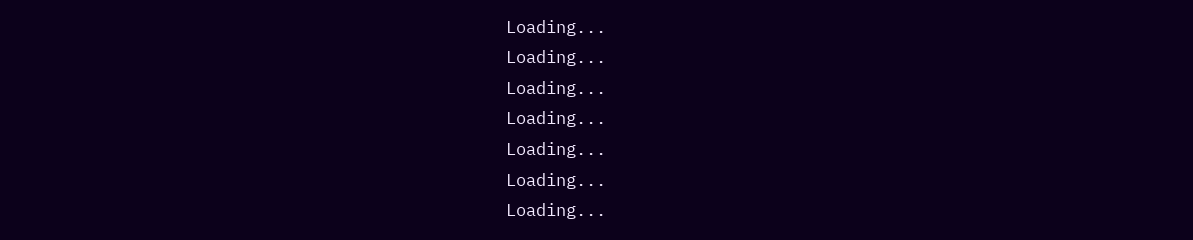Loading...
Loading...
Loading...
Loading...
Loading...
Loading...
Loading...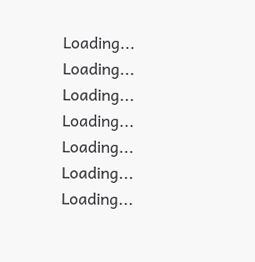Loading...
Loading...
Loading...
Loading...
Loading...
Loading...
Loading...